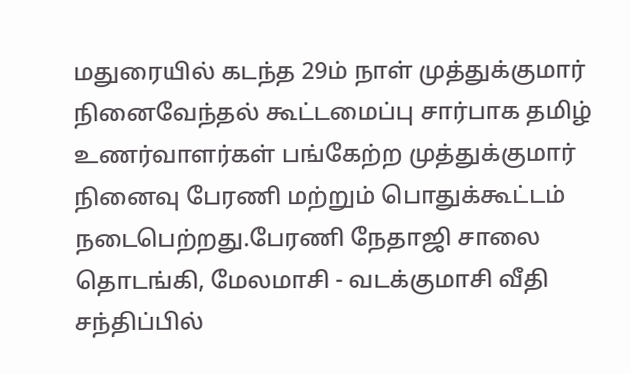மதுரையில் கடந்த 29ம் நாள் முத்துக்குமார் நினைவேந்தல் கூட்டமைப்பு சார்பாக தமிழ் உணர்வாளர்கள் பங்கேற்ற முத்துக்குமார் நினைவு பேரணி மற்றும் பொதுக்கூட்டம் நடைபெற்றது.பேரணி நேதாஜி சாலை தொடங்கி, மேலமாசி - வடக்குமாசி வீதி சந்திப்பில்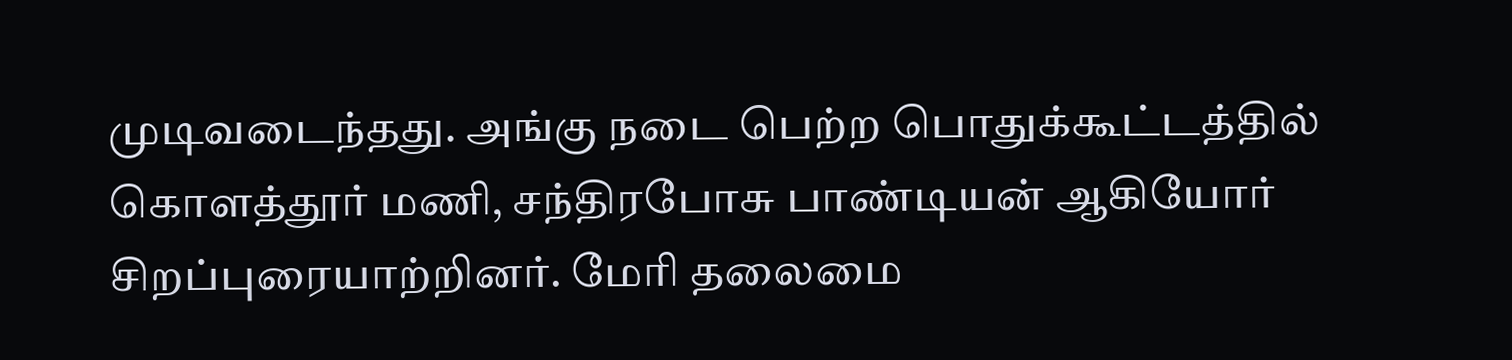முடிவடைந்தது. அங்கு நடை பெற்ற பொதுக்கூட்டத்தில் கொளத்தூர் மணி, சந்திரபோசு பாண்டியன் ஆகியோர் சிறப்புரையாற்றினர். மேரி தலைமை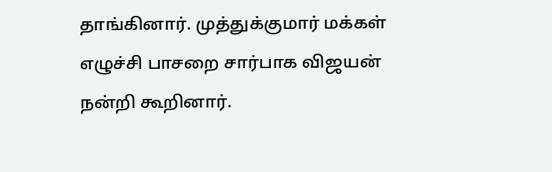தாங்கினார். முத்துக்குமார் மக்கள் எழுச்சி பாசறை சார்பாக விஜயன் நன்றி கூறினார்.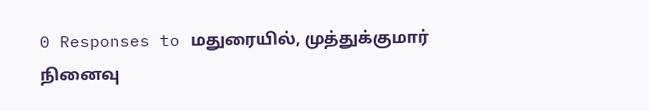0 Responses to மதுரையில், முத்துக்குமார் நினைவு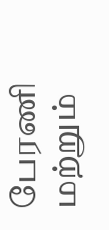பேரணி மற்றும்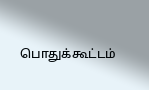பொதுக்கூட்டம்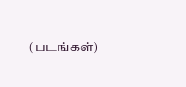(படங்கள்)